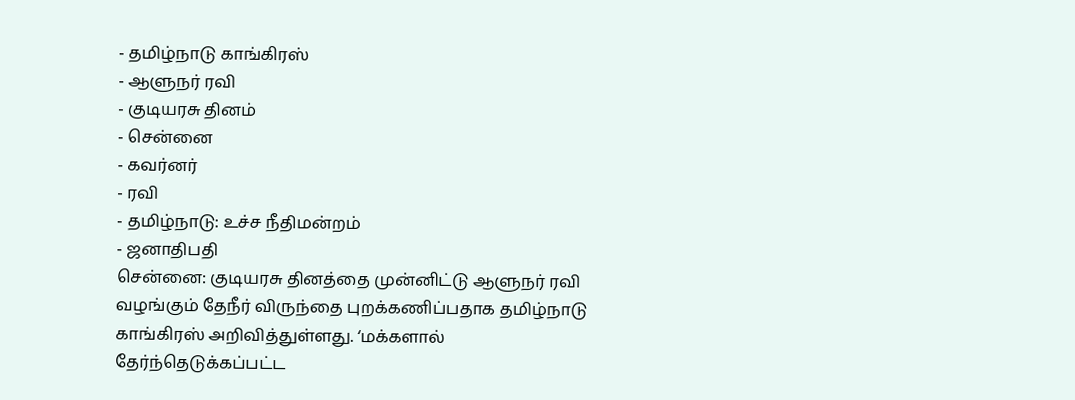- தமிழ்நாடு காங்கிரஸ்
- ஆளுநர் ரவி
- குடியரசு தினம்
- சென்னை
- கவர்னர்
- ரவி
- தமிழ்நாடு: உச்ச நீதிமன்றம்
- ஜனாதிபதி
சென்னை: குடியரசு தினத்தை முன்னிட்டு ஆளுநர் ரவி வழங்கும் தேநீர் விருந்தை புறக்கணிப்பதாக தமிழ்நாடு காங்கிரஸ் அறிவித்துள்ளது. ‘மக்களால் தேர்ந்தெடுக்கப்பட்ட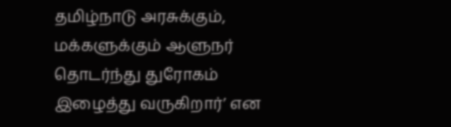தமிழ்நாடு அரசுக்கும், மக்களுக்கும் ஆளுநர் தொடர்ந்து துரோகம் இழைத்து வருகிறார்’ என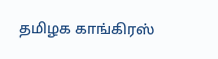தமிழக காங்கிரஸ்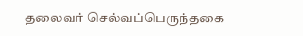தலைவர் செல்வப்பெருந்தகை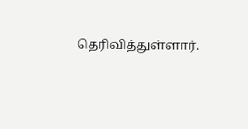தெரிவித்துள்ளார்.